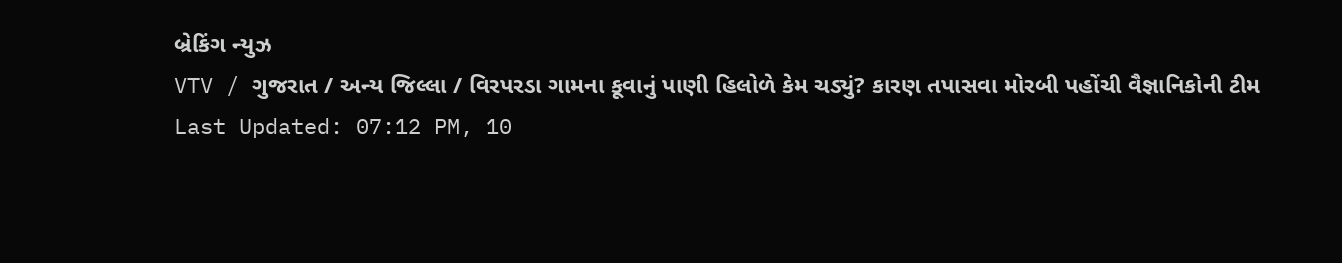બ્રેકિંગ ન્યુઝ
VTV / ગુજરાત / અન્ય જિલ્લા / વિરપરડા ગામના કૂવાનું પાણી હિલોળે કેમ ચડ્યું? કારણ તપાસવા મોરબી પહોંચી વૈજ્ઞાનિકોની ટીમ
Last Updated: 07:12 PM, 10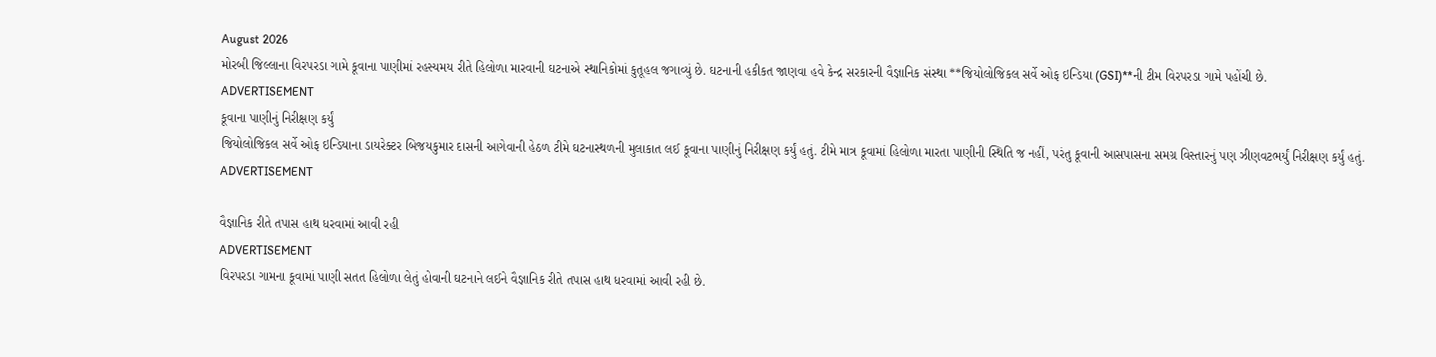August 2026
મોરબી જિલ્લાના વિરપરડા ગામે કૂવાના પાણીમાં રહસ્યમય રીતે હિલોળા મારવાની ઘટનાએ સ્થાનિકોમાં કુતૂહલ જગાવ્યું છે. ઘટનાની હકીકત જાણવા હવે કેન્દ્ર સરકારની વૈજ્ઞાનિક સંસ્થા **જિયોલોજિકલ સર્વે ઓફ ઇન્ડિયા (GSI)**ની ટીમ વિરપરડા ગામે પહોંચી છે.
ADVERTISEMENT
કૂવાના પાણીનું નિરીક્ષણ કર્યું
જિયોલોજિકલ સર્વે ઓફ ઇન્ડિયાના ડાયરેક્ટર બિજયકુમાર દાસની આગેવાની હેઠળ ટીમે ઘટનાસ્થળની મુલાકાત લઈ કૂવાના પાણીનું નિરીક્ષણ કર્યું હતું. ટીમે માત્ર કૂવામાં હિલોળા મારતા પાણીની સ્થિતિ જ નહીં, પરંતુ કૂવાની આસપાસના સમગ્ર વિસ્તારનું પણ ઝીણવટભર્યું નિરીક્ષણ કર્યું હતું.
ADVERTISEMENT

વૈજ્ઞાનિક રીતે તપાસ હાથ ધરવામાં આવી રહી
ADVERTISEMENT
વિરપરડા ગામના કૂવામાં પાણી સતત હિલોળા લેતું હોવાની ઘટનાને લઈને વૈજ્ઞાનિક રીતે તપાસ હાથ ધરવામાં આવી રહી છે.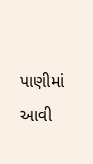પાણીમાં આવી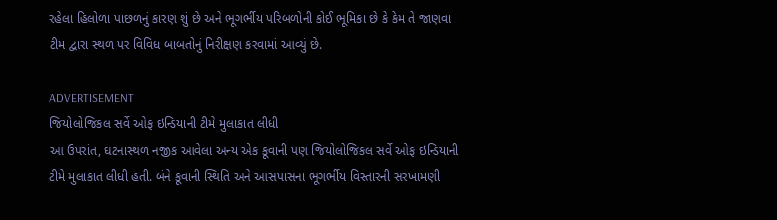રહેલા હિલોળા પાછળનું કારણ શું છે અને ભૂગર્ભીય પરિબળોની કોઈ ભૂમિકા છે કે કેમ તે જાણવા ટીમ દ્વારા સ્થળ પર વિવિધ બાબતોનું નિરીક્ષણ કરવામાં આવ્યું છે.

ADVERTISEMENT
જિયોલોજિકલ સર્વે ઓફ ઇન્ડિયાની ટીમે મુલાકાત લીધી
આ ઉપરાંત, ઘટનાસ્થળ નજીક આવેલા અન્ય એક કૂવાની પણ જિયોલોજિકલ સર્વે ઓફ ઇન્ડિયાની ટીમે મુલાકાત લીધી હતી. બંને કૂવાની સ્થિતિ અને આસપાસના ભૂગર્ભીય વિસ્તારની સરખામણી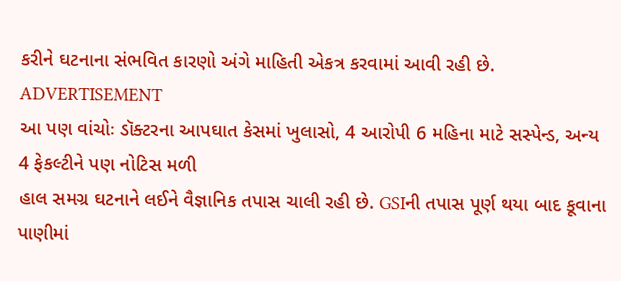કરીને ઘટનાના સંભવિત કારણો અંગે માહિતી એકત્ર કરવામાં આવી રહી છે.
ADVERTISEMENT
આ પણ વાંચોઃ ડૉક્ટરના આપઘાત કેસમાં ખુલાસો, 4 આરોપી 6 મહિના માટે સસ્પેન્ડ, અન્ય 4 ફેકલ્ટીને પણ નોટિસ મળી
હાલ સમગ્ર ઘટનાને લઈને વૈજ્ઞાનિક તપાસ ચાલી રહી છે. GSIની તપાસ પૂર્ણ થયા બાદ કૂવાના પાણીમાં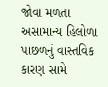જોવા મળતા અસામાન્ય હિલોળા પાછળનું વાસ્તવિક કારણ સામે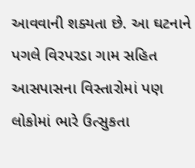આવવાની શક્યતા છે. આ ઘટનાને પગલે વિરપરડા ગામ સહિત આસપાસના વિસ્તારોમાં પણ લોકોમાં ભારે ઉત્સુકતા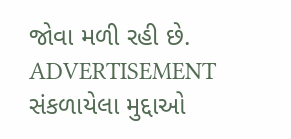જોવા મળી રહી છે.
ADVERTISEMENT
સંકળાયેલા મુદ્દાઓ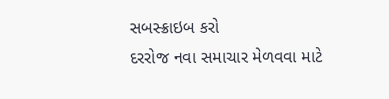સબસ્ક્રાઇબ કરો
દરરોજ નવા સમાચાર મેળવવા માટે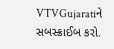VTVGujaratiને સબસ્ક્રાઈબ કરો.